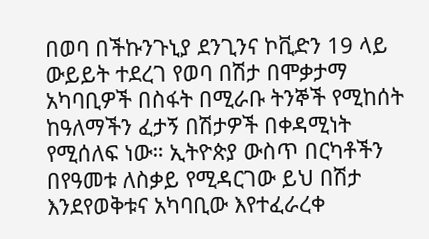በወባ በችኩንጉኒያ ደንጊንና ኮቪድን 19 ላይ ውይይት ተደረገ የወባ በሽታ በሞቃታማ አካባቢዎች በስፋት በሚራቡ ትንኞች የሚከሰት ከዓለማችን ፈታኝ በሽታዎች በቀዳሚነት የሚሰለፍ ነው። ኢትዮጵያ ውስጥ በርካቶችን በየዓመቱ ለስቃይ የሚዳርገው ይህ በሽታ እንደየወቅቱና አካባቢው እየተፈራረቀ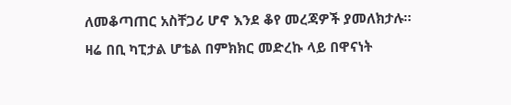ለመቆጣጠር አስቸጋሪ ሆኖ እንደ ቆየ መረጃዎች ያመለክታሉ።
ዛሬ በቢ ካፒታል ሆቴል በምክክር መድረኩ ላይ በዋናነት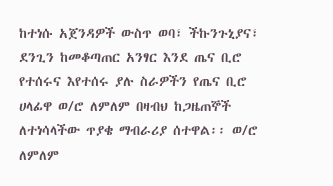ከተነሱ አጀንዳዎች ውስጥ ወባ፣ ችኩንጉኒያና፣ ደንጊን ከመቆጣጠር አንፃር እንደ ጤና ቢሮ የተሰሩና እየተሰሩ ያሉ ስራዎችን የጤና ቢሮ ሀላፊዋ ወ/ሮ ለምለም በዛብህ ከጋዜጠኞች ለተነሳላችው ጥያቄ ማብራሪያ ሰተዋል፡፡ ወ/ሮ ለምለም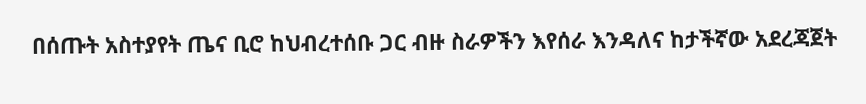በሰጡት አስተያየት ጤና ቢሮ ከህብረተሰቡ ጋር ብዙ ስራዎችን እየሰራ እንዳለና ከታችኛው አደረጃጀት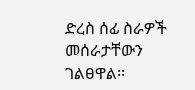ድረስ ሰፊ ስራዎች መሰራታቸውን ገልፀዋል፡፡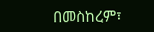በመስከረም፣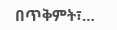በጥቅምት፣…